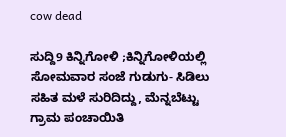cow dead

ಸುದ್ದಿ9 ಕಿನ್ನಿಗೋಳಿ ;ಕಿನ್ನಿಗೋಳಿಯಲ್ಲಿ ಸೋಮವಾರ ಸಂಜೆ ಗುಡುಗು- ಸಿಡಿಲು ಸಹಿತ ಮಳೆ ಸುರಿದಿದ್ದು, ಮೆನ್ನಬೆಟ್ಟು ಗ್ರಾಮ ಪಂಚಾಯಿತಿ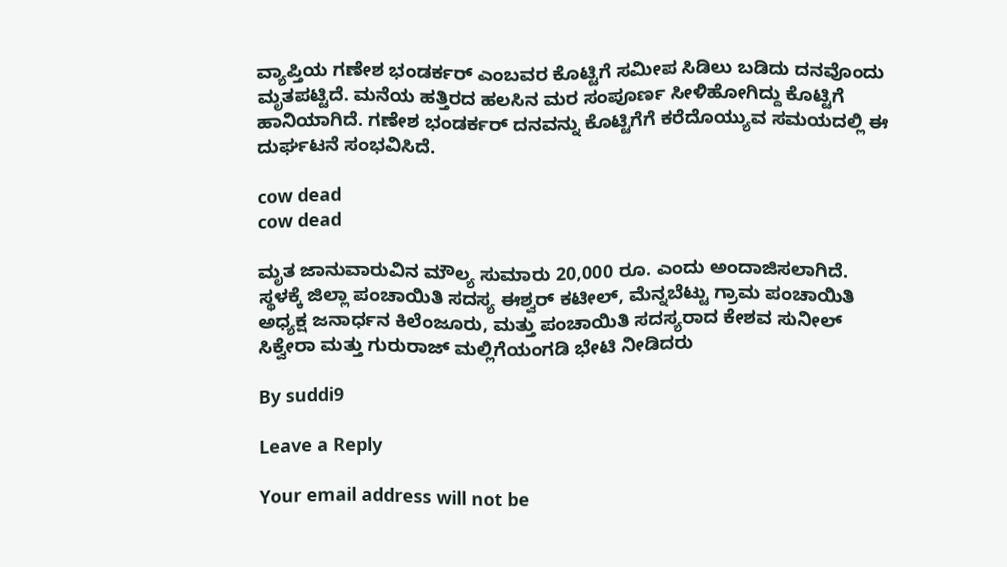ವ್ಯಾಪ್ತಿಯ ಗಣೇಶ ಭಂಡರ್ಕರ್ ಎಂಬವರ ಕೊಟ್ಟಿಗೆ ಸಮೀಪ ಸಿಡಿಲು ಬಡಿದು ದನವೊಂದು ಮೃತಪಟ್ಟಿದೆ. ಮನೆಯ ಹತ್ತಿರದ ಹಲಸಿನ ಮರ ಸಂಪೂರ್ಣ ಸೀಳಿಹೋಗಿದ್ದು ಕೊಟ್ಟಿಗೆ ಹಾನಿಯಾಗಿದೆ. ಗಣೇಶ ಭಂಡರ್ಕರ್ ದನವನ್ನು ಕೊಟ್ಟಿಗೆಗೆ ಕರೆದೊಯ್ಯುವ ಸಮಯದಲ್ಲಿ ಈ ದುರ್ಘಟನೆ ಸಂಭವಿಸಿದೆ.

cow dead
cow dead

ಮೃತ ಜಾನುವಾರುವಿನ ಮೌಲ್ಯ ಸುಮಾರು 20,000 ರೂ. ಎಂದು ಅಂದಾಜಿಸಲಾಗಿದೆ. ಸ್ಥಳಕ್ಕೆ ಜಿಲ್ಲಾ ಪಂಚಾಯಿತಿ ಸದಸ್ಯ ಈಶ್ವರ್ ಕಟೀಲ್, ಮೆನ್ನಬೆಟ್ಟು ಗ್ರಾಮ ಪಂಚಾಯಿತಿ ಅಧ್ಯಕ್ಷ ಜನಾರ್ಧನ ಕಿಲೆಂಜೂರು, ಮತ್ತು ಪಂಚಾಯಿತಿ ಸದಸ್ಯರಾದ ಕೇಶವ ಸುನೀಲ್ ಸಿಕ್ವೇರಾ ಮತ್ತು ಗುರುರಾಜ್ ಮಲ್ಲಿಗೆಯಂಗಡಿ ಭೇಟಿ ನೀಡಿದರು

By suddi9

Leave a Reply

Your email address will not be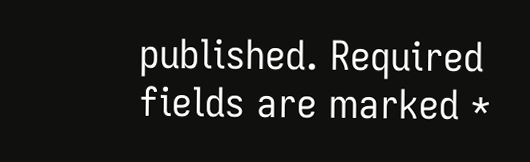published. Required fields are marked *